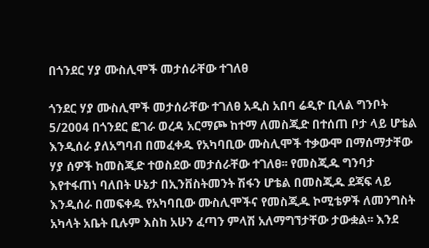በጎንደር ሃያ ሙስሊሞች መታሰራቸው ተገለፀ

ጎንደር ሃያ ሙስሊሞች መታሰራቸው ተገለፀ አዲስ አበባ ሬዲዮ ቢላል ግንቦት 5/2004 በጎንደር ፎገራ ወረዳ አርማጮ ከተማ ለመስጂድ በተሰጠ ቦታ ላይ ሆቴል እንዲሰራ ያለአግባብ በመፈቀዱ የአካባቢው ሙስሊሞች ተቃውሞ በማሰማታቸው ሃያ ሰዎች ከመስጂድ ተወስደው መታሰራቸው ተገለፀ፡፡ የመስጂዱ ግንባታ እየተፋጠነ ባለበት ሁኔታ በኢንቨስትመንት ሽፋን ሆቴል በመስጂዱ ደጃፍ ላይ እንዲሰራ በመፍቀዱ የአካባቢው ሙስሊሞችና የመስጂዱ ኮሚቴዎች ለመንግስት አካላት አቤት ቢሉም እስከ አሁን ፈጣን ምላሽ አለማግኘታቸው ታውቋል፡፡ እንደ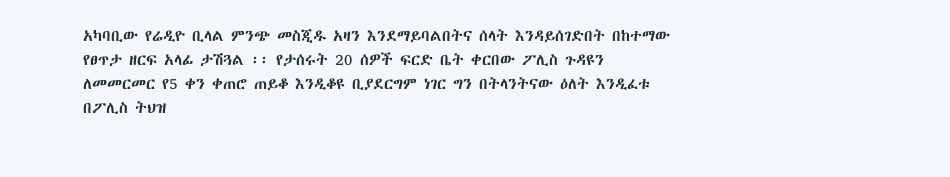አካባቢው የሬዲዮ ቢላል ምንጭ መስጂዱ አዛን እንደማይባልበትና ሰላት እንዳይሰገድበት በከተማው የፀጥታ ዘርፍ አላፊ ታሽጓል ፡፡ የታሰሩት 20 ሰዎች ፍርድ ቤት ቀርበው ፖሊስ ጉዳዩን ለመመርመር የ5 ቀን ቀጠሮ ጠይቆ እንዲቆዩ ቢያደርግም ነገር ግን በትላንትናው ዕለት እንዲፈቱ በፖሊስ ትህዝ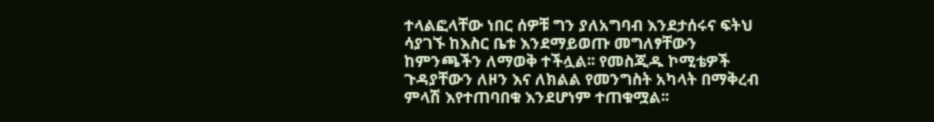ተላልፎላቸው ነበር ሰዎቹ ግን ያለአግባብ እንደታሰሩና ፍትህ ሳያገኙ ከእስር ቤቱ እንደማይወጡ መግለፃቸውን ከምንጫችን ለማወቅ ተችሏል፡፡ የመስጂዱ ኮሚቴዎች ጉዳያቸውን ለዞን እና ለክልል የመንግስት አካላት በማቅረብ ምላሽ እየተጠባበቁ እንደሆነም ተጠቁሟል፡፡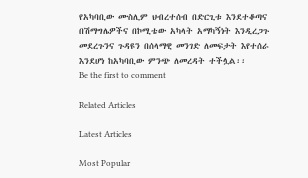የአካባቢው ሙስሊም ህብረተሰብ በድርጊቱ እንደተቆጣና በሽማግሌዎችና በኮሚቴው አካላት አማካኝነት እንዲረጋጉ መደረጉንና ጉዳዩን በሰላማዊ መንገድ ለመፍታት እየተሰራ እንደሆነ ከአካባቢው ምንጭ ለመረዳት ተችሏል፡፡
Be the first to comment

Related Articles

Latest Articles

Most Popular